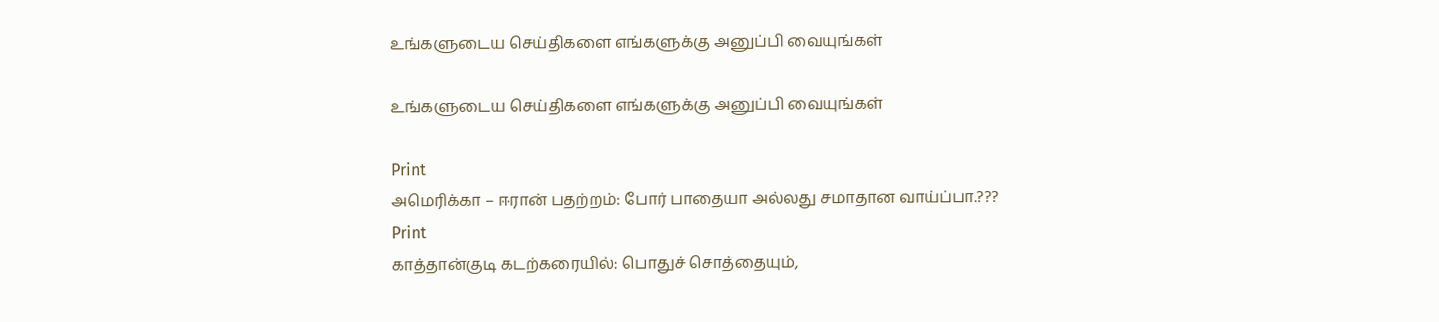உங்களுடைய செய்திகளை எங்களுக்கு அனுப்பி வையுங்கள்

உங்களுடைய செய்திகளை எங்களுக்கு அனுப்பி வையுங்கள்

Print
அமெரிக்கா – ஈரான் பதற்றம்: போர் பாதையா அல்லது சமாதான வாய்ப்பா.???
Print
காத்தான்குடி கடற்கரையில்: பொதுச் சொத்தையும்,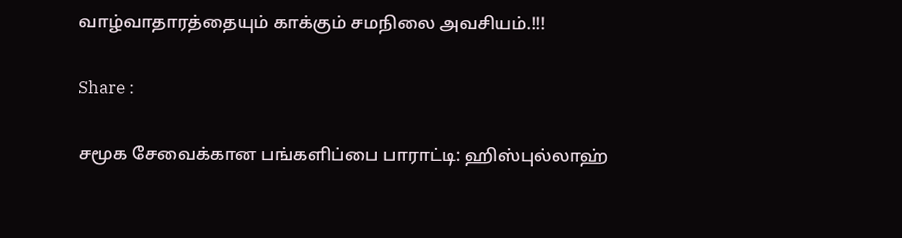வாழ்வாதாரத்தையும் காக்கும் சமநிலை அவசியம்.!!!

Share :

சமூக சேவைக்கான பங்களிப்பை பாராட்டி: ஹிஸ்புல்லாஹ்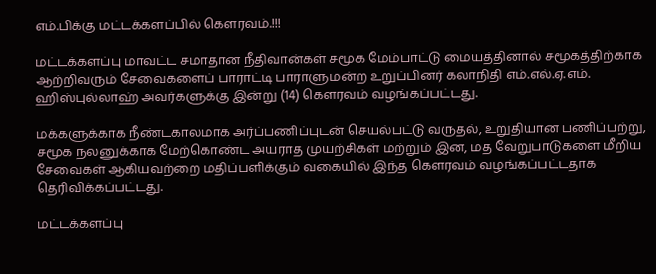எம்.பிக்கு மட்டக்களப்பில் கௌரவம்.!!!

மட்டக்களப்பு மாவட்ட சமாதான நீதிவான்கள் சமூக மேம்பாட்டு மையத்தினால் சமூகத்திற்காக ஆற்றிவரும் சேவைகளைப் பாராட்டி பாராளுமன்ற உறுப்பினர் கலாநிதி எம்.எல்.ஏ.எம். ஹிஸ்புல்லாஹ் அவர்களுக்கு இன்று (14) கௌரவம் வழங்கப்பட்டது.

மக்களுக்காக நீண்டகாலமாக அர்ப்பணிப்புடன் செயல்பட்டு வருதல், உறுதியான பணிப்பற்று, சமூக நலனுக்காக மேற்கொண்ட அயராத முயற்சிகள் மற்றும் இன, மத வேறுபாடுகளை மீறிய சேவைகள் ஆகியவற்றை மதிப்பளிக்கும் வகையில் இந்த கௌரவம் வழங்கப்பட்டதாக தெரிவிக்கப்பட்டது.

மட்டக்களப்பு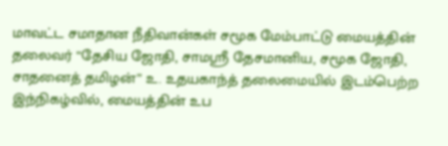மாவட்ட சமாதான நீதிவான்கள் சமூக மேம்பாட்டு மையத்தின் தலைவர் “தேசிய ஜோதி, சாமஸ்ரீ தேசமானிய, சமூக ஜோதி, சாதனைத் தமிழன்” உ. உதயகாந்த் தலைமையில் இடம்பெற்ற இந்நிகழ்வில், மையத்தின் உப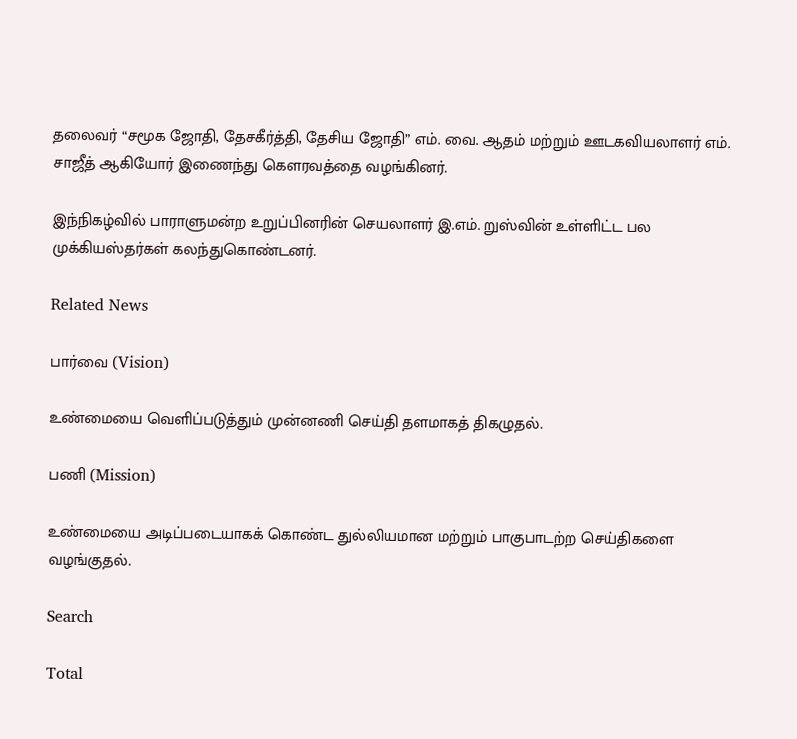தலைவர் “சமூக ஜோதி, தேசகீர்த்தி, தேசிய ஜோதி” எம். வை. ஆதம் மற்றும் ஊடகவியலாளர் எம். சாஜீத் ஆகியோர் இணைந்து கௌரவத்தை வழங்கினர்.

இந்நிகழ்வில் பாராளுமன்ற உறுப்பினரின் செயலாளர் இ.எம். றுஸ்வின் உள்ளிட்ட பல முக்கியஸ்தர்கள் கலந்துகொண்டனர்.

Related News

பார்வை (Vision)

உண்மையை வெளிப்படுத்தும் முன்னணி செய்தி தளமாகத் திகழுதல்.

பணி (Mission)

உண்மையை அடிப்படையாகக் கொண்ட துல்லியமான மற்றும் பாகுபாடற்ற செய்திகளை வழங்குதல்.

Search

Total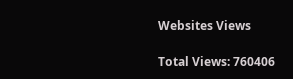Websites Views

Total Views: 760406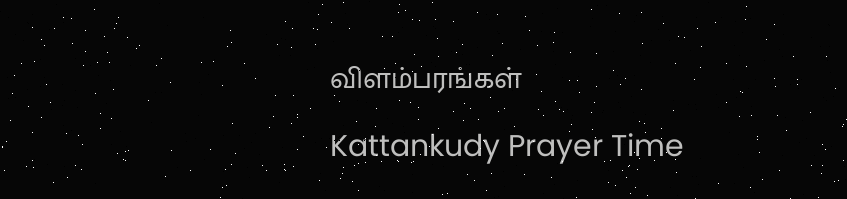விளம்பரங்கள்

Kattankudy Prayer Time